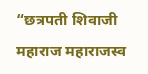“छत्रपती शिवाजी महाराज महाराजस्व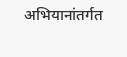अभियानांतर्गत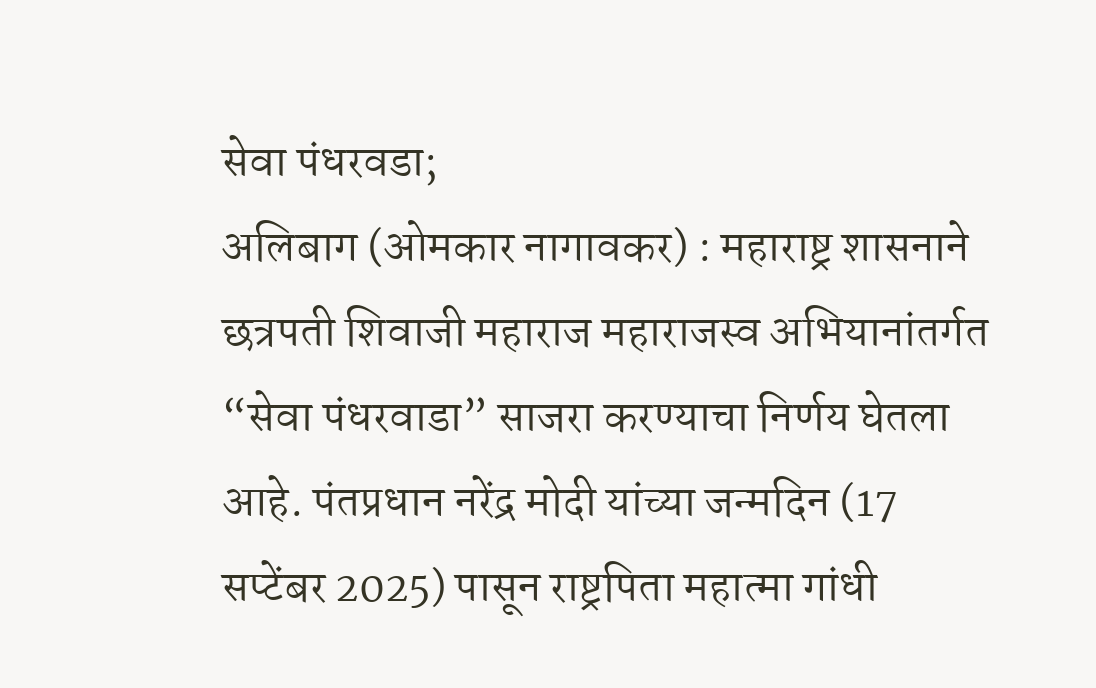सेवा पंधरवडा;
अलिबाग (ओमकार नागावकर) : महाराष्ट्र शासनाने छत्रपती शिवाजी महाराज महाराजस्व अभियानांतर्गत “सेवा पंधरवाडा” साजरा करण्याचा निर्णय घेतला आहे. पंतप्रधान नरेंद्र मोदी यांच्या जन्मदिन (17 सप्टेंबर 2025) पासून राष्ट्रपिता महात्मा गांधी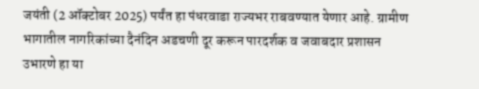जयंती (2 ऑक्टोबर 2025) पर्यंत हा पंधरवाडा राज्यभर राबवण्यात येणार आहे. ग्रामीण भागातील नागरिकांच्या दैनंदिन अडचणी दूर करून पारदर्शक व जवाबदार प्रशासन उभारणे हा या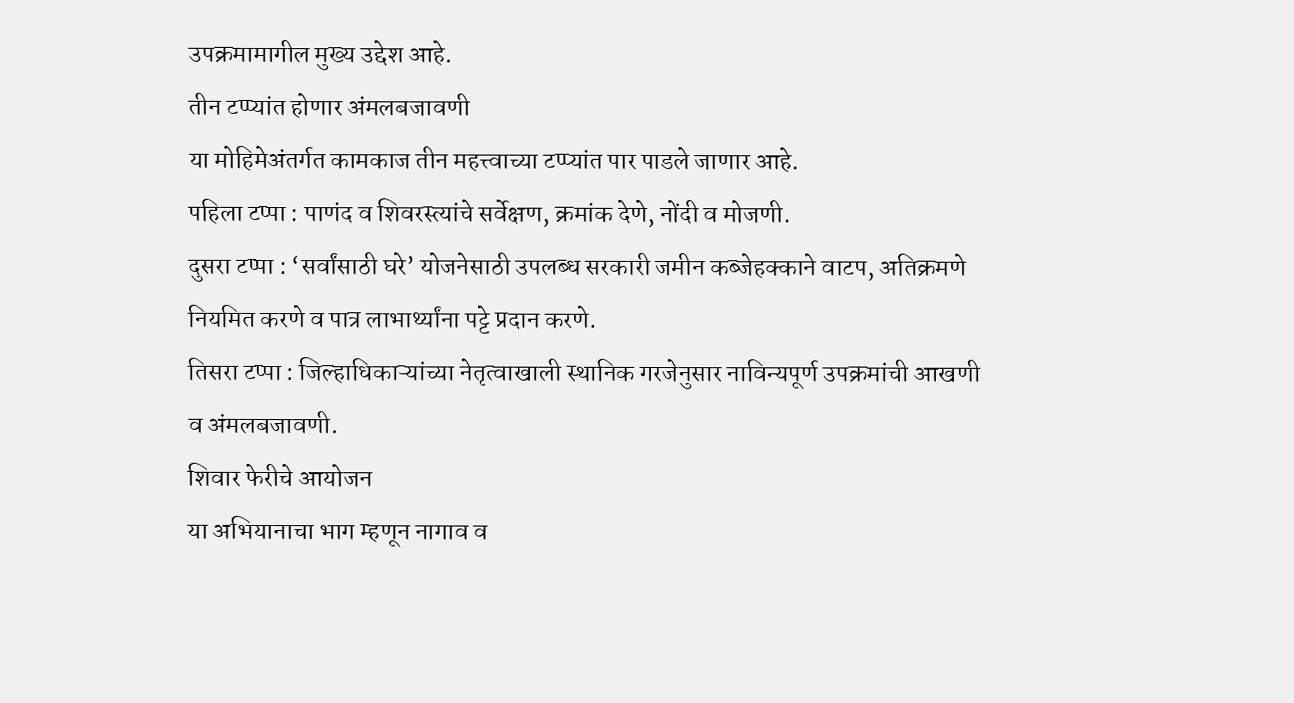उपक्रमामागील मुख्य उद्देश आहे.
तीन टप्प्यांत होणार अंमलबजावणी
या मोहिमेअंतर्गत कामकाज तीन महत्त्वाच्या टप्प्यांत पार पाडले जाणार आहे.
पहिला टप्पा : पाणंद व शिवरस्त्यांचे सर्वेक्षण, क्रमांक देणे, नोंदी व मोजणी.
दुसरा टप्पा : ‘सर्वांसाठी घरे’ योजनेसाठी उपलब्ध सरकारी जमीन कब्जेहक्काने वाटप, अतिक्रमणे नियमित करणे व पात्र लाभार्थ्यांना पट्टे प्रदान करणे.
तिसरा टप्पा : जिल्हाधिकाऱ्यांच्या नेतृत्वाखाली स्थानिक गरजेनुसार नाविन्यपूर्ण उपक्रमांची आखणी व अंमलबजावणी.
शिवार फेरीचे आयोजन
या अभियानाचा भाग म्हणून नागाव व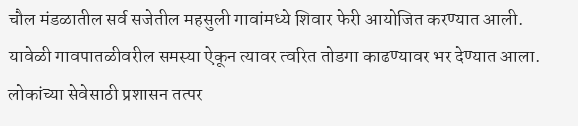चौल मंडळातील सर्व सजेतील महसुली गावांमध्ये शिवार फेरी आयोजित करण्यात आली. यावेळी गावपातळीवरील समस्या ऐकून त्यावर त्वरित तोडगा काढण्यावर भर देण्यात आला.
लोकांच्या सेवेसाठी प्रशासन तत्पर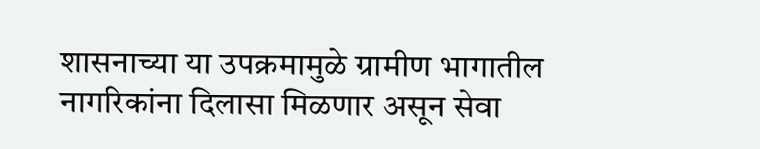शासनाच्या या उपक्रमामुळे ग्रामीण भागातील नागरिकांना दिलासा मिळणार असून सेवा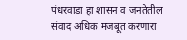पंधरवाडा हा शासन व जनतेतील संवाद अधिक मजबूत करणारा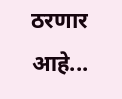ठरणार आहे...